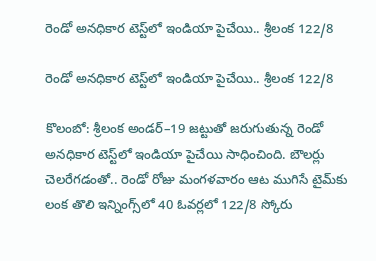రెండో అనధికార టెస్ట్‌‌లో ఇండియా పైచేయి.. శ్రీలంక 122/8

రెండో అనధికార టెస్ట్‌‌లో ఇండియా పైచేయి.. శ్రీలంక 122/8

కొలంబో: శ్రీలంక అండర్‌‌–19 జట్టుతో జరుగుతున్న రెండో అనధికార టెస్ట్‌‌లో ఇండియా పైచేయి సాధించింది. బౌలర్లు చెలరేగడంతో.. రెండో రోజు మంగళవారం ఆట ముగిసే టైమ్‌‌కు లంక తొలి ఇన్నింగ్స్‌‌లో 40 ఓవర్లలో 122/8 స్కోరు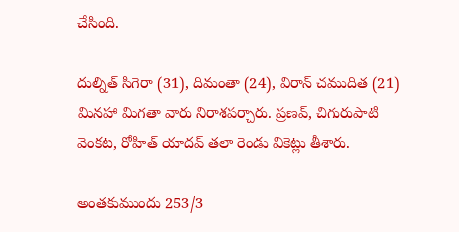చేసింది.

దుల్నిత్‌‌ సిగెరా (31), దిమంతా (24), విరాన్‌‌ చముదిత (21) మినహా మిగతా వారు నిరాశపర్చారు. ప్రణవ్‌‌, చిగురుపాటి వెంకట, రోహిత్‌‌ యాదవ్‌‌ తలా రెండు వికెట్లు తీశారు.

అంతకుముందు 253/3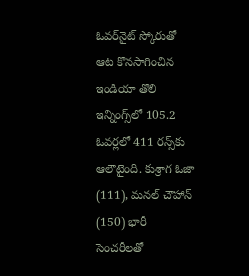ఓవర్‌‌నైట్‌‌ స్కోరుతో ఆట కొనసాగించిన ఇండియా తొలి ఇన్నింగ్స్‌‌లో 105.2 ఓవర్లలో 411 రన్స్‌‌కు ఆలౌటైంది. కుశ్రాగ ఓజా (111), మనల్‌‌ చౌహాన్‌‌ (150) భారీ సెంచరీలతో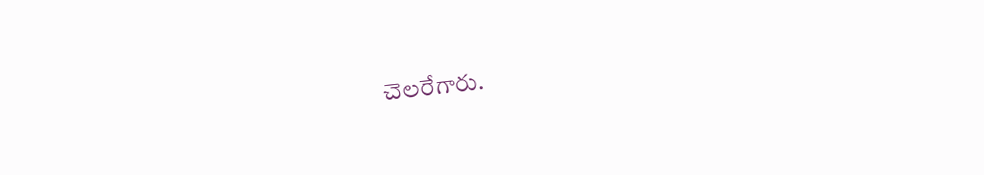చెలరేగారు.